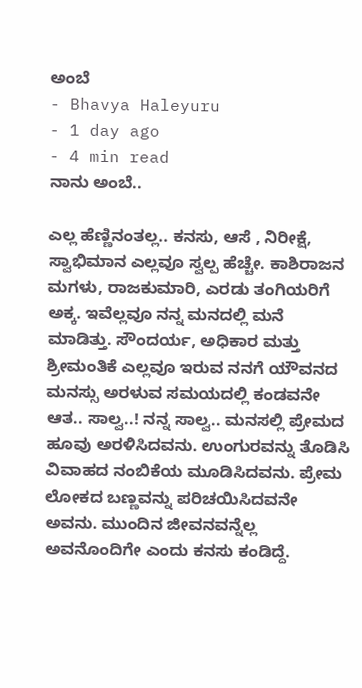ಅಂಬೆ
- Bhavya Haleyuru
- 1 day ago
- 4 min read
ನಾನು ಅಂಬೆ..

ಎಲ್ಲ ಹೆಣ್ಣಿನಂತಲ್ಲ.. ಕನಸು, ಆಸೆ , ನಿರೀಕ್ಷೆ, ಸ್ವಾಭಿಮಾನ ಎಲ್ಲವೂ ಸ್ವಲ್ಪ ಹೆಚ್ಚೇ. ಕಾಶಿರಾಜನ ಮಗಳು, ರಾಜಕುಮಾರಿ, ಎರಡು ತಂಗಿಯರಿಗೆ ಅಕ್ಕ. ಇವೆಲ್ಲವೂ ನನ್ನ ಮನದಲ್ಲಿ ಮನೆ ಮಾಡಿತ್ತು. ಸೌಂದರ್ಯ, ಅಧಿಕಾರ ಮತ್ತು ಶ್ರೀಮಂತಿಕೆ ಎಲ್ಲವೂ ಇರುವ ನನಗೆ ಯೌವನದ ಮನಸ್ಸು ಅರಳುವ ಸಮಯದಲ್ಲಿ ಕಂಡವನೇ ಆತ.. ಸಾಲ್ವ..! ನನ್ನ ಸಾಲ್ವ.. ಮನಸಲ್ಲಿ ಪ್ರೇಮದ ಹೂವು ಅರಳಿಸಿದವನು. ಉಂಗುರವನ್ನು ತೊಡಿಸಿ ವಿವಾಹದ ನಂಬಿಕೆಯ ಮೂಡಿಸಿದವನು. ಪ್ರೇಮ ಲೋಕದ ಬಣ್ಣವನ್ನು ಪರಿಚಯಿಸಿದವನೇ ಅವನು. ಮುಂದಿನ ಜೀವನವನ್ನೆಲ್ಲ ಅವನೊಂದಿಗೇ ಎಂದು ಕನಸು ಕಂಡಿದ್ದೆ.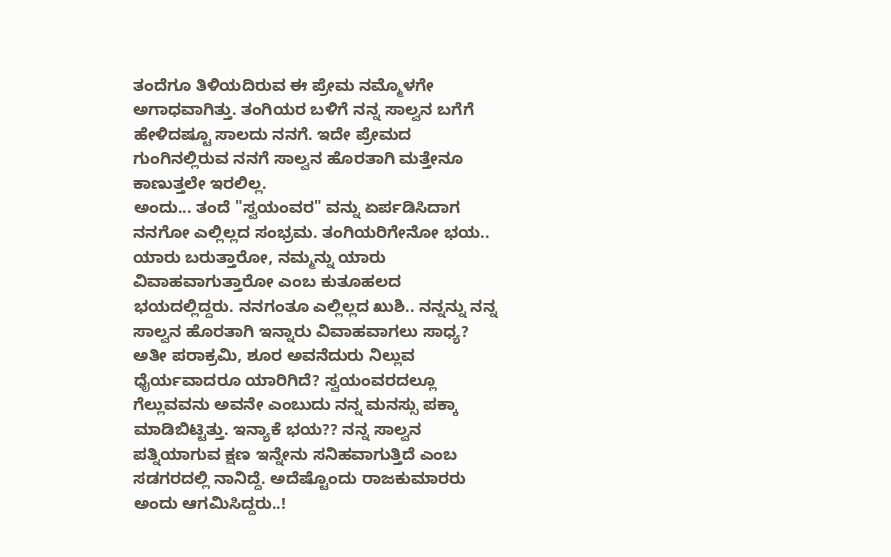ತಂದೆಗೂ ತಿಳಿಯದಿರುವ ಈ ಪ್ರೇಮ ನಮ್ಮೊಳಗೇ ಅಗಾಧವಾಗಿತ್ತು. ತಂಗಿಯರ ಬಳಿಗೆ ನನ್ನ ಸಾಲ್ವನ ಬಗೆಗೆ ಹೇಳಿದಷ್ಟೂ ಸಾಲದು ನನಗೆ. ಇದೇ ಪ್ರೇಮದ ಗುಂಗಿನಲ್ಲಿರುವ ನನಗೆ ಸಾಲ್ವನ ಹೊರತಾಗಿ ಮತ್ತೇನೂ ಕಾಣುತ್ತಲೇ ಇರಲಿಲ್ಲ.
ಅಂದು... ತಂದೆ "ಸ್ವಯಂವರ" ವನ್ನು ಏರ್ಪಡಿಸಿದಾಗ ನನಗೋ ಎಲ್ಲಿಲ್ಲದ ಸಂಭ್ರಮ. ತಂಗಿಯರಿಗೇನೋ ಭಯ.. ಯಾರು ಬರುತ್ತಾರೋ, ನಮ್ಮನ್ನು ಯಾರು ವಿವಾಹವಾಗುತ್ತಾರೋ ಎಂಬ ಕುತೂಹಲದ ಭಯದಲ್ಲಿದ್ದರು. ನನಗಂತೂ ಎಲ್ಲಿಲ್ಲದ ಖುಶಿ.. ನನ್ನನ್ನು ನನ್ನ ಸಾಲ್ವನ ಹೊರತಾಗಿ ಇನ್ನಾರು ವಿವಾಹವಾಗಲು ಸಾಧ್ಯ? ಅತೀ ಪರಾಕ್ರಮಿ, ಶೂರ ಅವನೆದುರು ನಿಲ್ಲುವ ಧೈರ್ಯವಾದರೂ ಯಾರಿಗಿದೆ? ಸ್ವಯಂವರದಲ್ಲೂ ಗೆಲ್ಲುವವನು ಅವನೇ ಎಂಬುದು ನನ್ನ ಮನಸ್ಸು ಪಕ್ಕಾ ಮಾಡಿಬಿಟ್ಟಿತ್ತು. ಇನ್ಯಾಕೆ ಭಯ?? ನನ್ನ ಸಾಲ್ವನ ಪತ್ನಿಯಾಗುವ ಕ್ಷಣ ಇನ್ನೇನು ಸನಿಹವಾಗುತ್ತಿದೆ ಎಂಬ ಸಡಗರದಲ್ಲಿ ನಾನಿದ್ದೆ. ಅದೆಷ್ಟೊಂದು ರಾಜಕುಮಾರರು ಅಂದು ಆಗಮಿಸಿದ್ದರು..!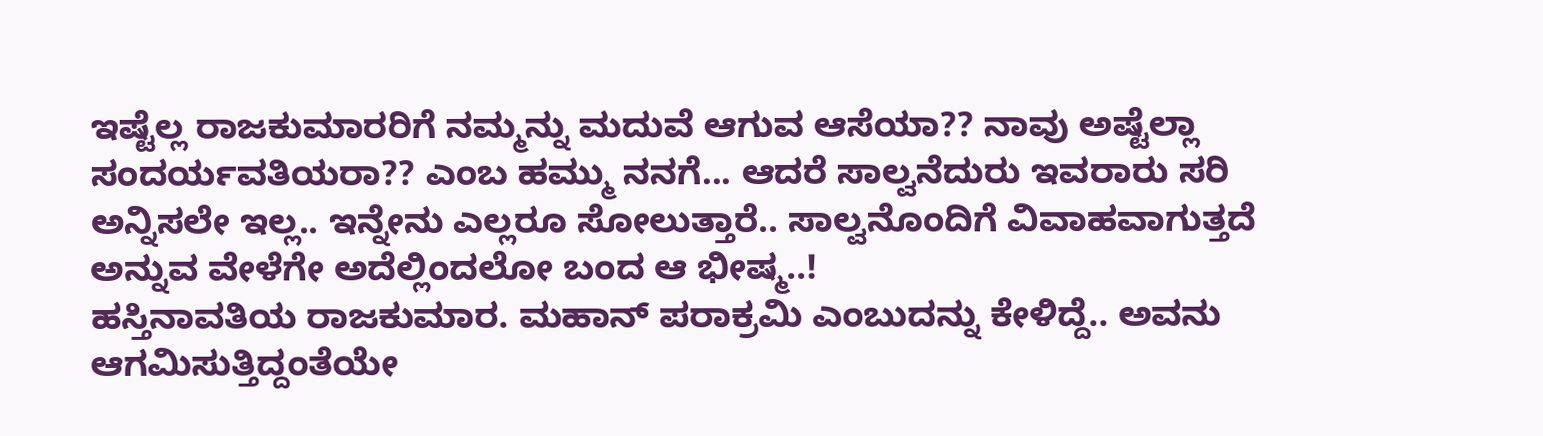ಇಷ್ಟೆಲ್ಲ ರಾಜಕುಮಾರರಿಗೆ ನಮ್ಮನ್ನು ಮದುವೆ ಆಗುವ ಆಸೆಯಾ?? ನಾವು ಅಷ್ಟೆಲ್ಲಾ ಸಂದರ್ಯವತಿಯರಾ?? ಎಂಬ ಹಮ್ಮು ನನಗೆ... ಆದರೆ ಸಾಲ್ವನೆದುರು ಇವರಾರು ಸರಿ ಅನ್ನಿಸಲೇ ಇಲ್ಲ.. ಇನ್ನೇನು ಎಲ್ಲರೂ ಸೋಲುತ್ತಾರೆ.. ಸಾಲ್ವನೊಂದಿಗೆ ವಿವಾಹವಾಗುತ್ತದೆ ಅನ್ನುವ ವೇಳೆಗೇ ಅದೆಲ್ಲಿಂದಲೋ ಬಂದ ಆ ಭೀಷ್ಮ..!
ಹಸ್ತಿನಾವತಿಯ ರಾಜಕುಮಾರ. ಮಹಾನ್ ಪರಾಕ್ರಮಿ ಎಂಬುದನ್ನು ಕೇಳಿದ್ದೆ.. ಅವನು ಆಗಮಿಸುತ್ತಿದ್ದಂತೆಯೇ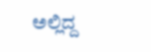ಅಲ್ಲಿದ್ದ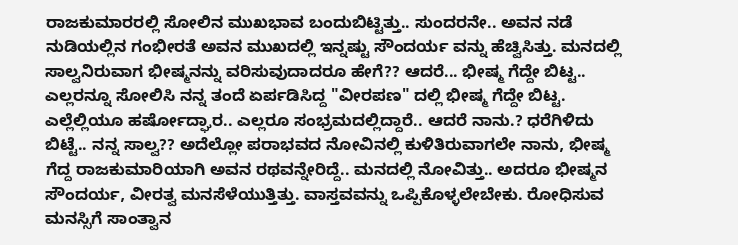ರಾಜಕುಮಾರರಲ್ಲಿ ಸೋಲಿನ ಮುಖಭಾವ ಬಂದುಬಿಟ್ಟಿತ್ತು.. ಸುಂದರನೇ.. ಅವನ ನಡೆ ನುಡಿಯಲ್ಲಿನ ಗಂಭೀರತೆ ಅವನ ಮುಖದಲ್ಲಿ ಇನ್ನಷ್ಟು ಸೌಂದರ್ಯ ವನ್ನು ಹೆಚ್ವಿಸಿತ್ತು. ಮನದಲ್ಲಿ ಸಾಲ್ವನಿರುವಾಗ ಭೀಷ್ಮನನ್ನು ವರಿಸುವುದಾದರೂ ಹೇಗೆ?? ಆದರೆ... ಭೀಷ್ಮ ಗೆದ್ದೇ ಬಿಟ್ಟ.. ಎಲ್ಲರನ್ನೂ ಸೋಲಿಸಿ ನನ್ನ ತಂದೆ ಏರ್ಪಡಿಸಿದ್ದ "ವೀರಪಣ" ದಲ್ಲಿ ಭೀಷ್ಮ ಗೆದ್ದೇ ಬಿಟ್ಟ. ಎಲ್ಲೆಲ್ಲಿಯೂ ಹರ್ಷೋದ್ಘಾರ.. ಎಲ್ಲರೂ ಸಂಭ್ರಮದಲ್ಲಿದ್ದಾರೆ.. ಆದರೆ ನಾನು.? ಧರೆಗಿಳಿದು ಬಿಟ್ಟೆ.. ನನ್ನ ಸಾಲ್ವ?? ಅದೆಲ್ಲೋ ಪರಾಭವದ ನೋವಿನಲ್ಲಿ ಕುಳಿತಿರುವಾಗಲೇ ನಾನು, ಭೀಷ್ಮ ಗೆದ್ದ ರಾಜಕುಮಾರಿಯಾಗಿ ಅವನ ರಥವನ್ನೇರಿದ್ದೆ.. ಮನದಲ್ಲಿ ನೋವಿತ್ತು.. ಅದರೂ ಭೀಷ್ಮನ ಸೌಂದರ್ಯ, ವೀರತ್ವ ಮನಸೆಳೆಯುತ್ತಿತ್ತು. ವಾಸ್ತವವನ್ನು ಒಪ್ಪಿಕೊಳ್ಳಲೇಬೇಕು. ರೋಧಿಸುವ ಮನಸ್ಸಿಗೆ ಸಾಂತ್ವಾನ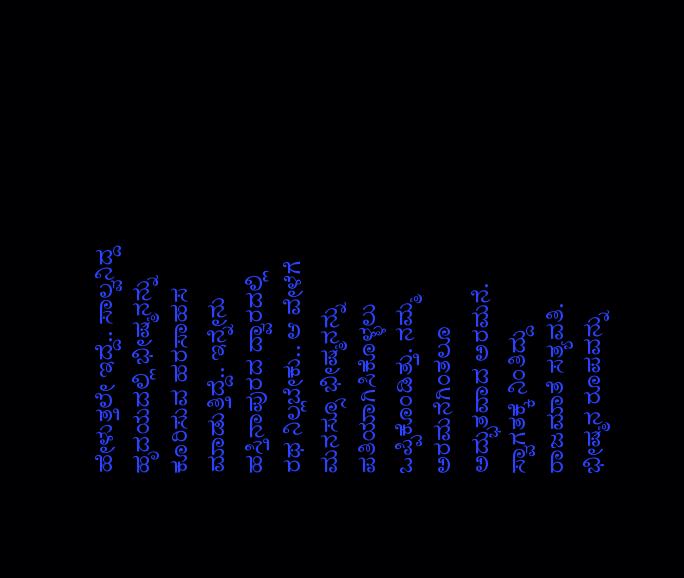ಹೇಳುತ್ತಲೇ ಇದ್ದೆ.. ಸಾಲ್ವನಿದ್ದ ಹೃದಯದಲ್ಲಿ ಭೀಷ್ಮನನ್ನು ಕೂರಿಸುವ ಹರಸಾಹಸ ಮಾಡುತ್ತಿದ್ದೆ.. ಇನ್ನೇನು ಹಸ್ತಿನಾಪುರದ ದ್ವಾರದಲ್ಲಿ ರಥ ನಿಲ್ಲಬೇಕು.. ಆ ವೇಳೆಗೆ ಮನಸ್ಸೂ ಭೀಷ್ಮನನ್ನು ಪತಿಯಾಗಿಸಿಕೊಳ್ಳಲು ಒಪ್ಪಿಕೊಂಡಿತ್ತು. ನಮ್ಮ ಅರಮನೆಗಿಂತಲೂ ಅದ್ಭುತವಾದ ಅರಮನೆ. ಸ್ವಾಗತಕ್ಕೆ ನಿಂತಿದ್ದು ರಾಜಮಾತೆ ಸತ್ಯವತಿ. ಭೀಷ್ಮನ ರೂಪವನ್ನು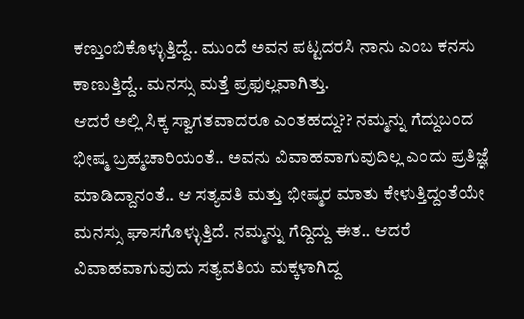ಕಣ್ತುಂಬಿಕೊಳ್ಳುತ್ತಿದ್ದೆ.. ಮುಂದೆ ಅವನ ಪಟ್ಟದರಸಿ ನಾನು ಎಂಬ ಕನಸು ಕಾಣುತ್ತಿದ್ದೆ.. ಮನಸ್ಸು ಮತ್ತೆ ಪ್ರಫುಲ್ಲವಾಗಿತ್ತು.
ಆದರೆ ಅಲ್ಲಿ ಸಿಕ್ಕ ಸ್ವಾಗತವಾದರೂ ಎಂತಹದ್ದು?? ನಮ್ಮನ್ನು ಗೆದ್ದುಬಂದ ಭೀಷ್ಮ ಬ್ರಹ್ಮಚಾರಿಯಂತೆ.. ಅವನು ವಿವಾಹವಾಗುವುದಿಲ್ಲ ಎಂದು ಪ್ರತಿಜ್ಞೆ ಮಾಡಿದ್ದಾನಂತೆ.. ಆ ಸತ್ಯವತಿ ಮತ್ತು ಭೀಷ್ಮರ ಮಾತು ಕೇಳುತ್ತಿದ್ದಂತೆಯೇ ಮನಸ್ಸು ಘಾಸಗೊಳ್ಳುತ್ತಿದೆ. ನಮ್ಮನ್ನು ಗೆದ್ದಿದ್ದು ಈತ.. ಆದರೆ ವಿವಾಹವಾಗುವುದು ಸತ್ಯವತಿಯ ಮಕ್ಕಳಾಗಿದ್ದ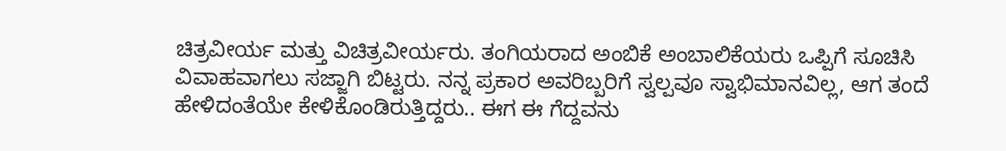ಚಿತ್ರವೀರ್ಯ ಮತ್ತು ವಿಚಿತ್ರವೀರ್ಯರು. ತಂಗಿಯರಾದ ಅಂಬಿಕೆ ಅಂಬಾಲಿಕೆಯರು ಒಪ್ಪಿಗೆ ಸೂಚಿಸಿ ವಿವಾಹವಾಗಲು ಸಜ್ಜಾಗಿ ಬಿಟ್ಟರು. ನನ್ನ ಪ್ರಕಾರ ಅವರಿಬ್ಬರಿಗೆ ಸ್ವಲ್ಪವೂ ಸ್ವಾಭಿಮಾನವಿಲ್ಲ, ಆಗ ತಂದೆ ಹೇಳಿದಂತೆಯೇ ಕೇಳಿಕೊಂಡಿರುತ್ತಿದ್ದರು.. ಈಗ ಈ ಗೆದ್ದವನು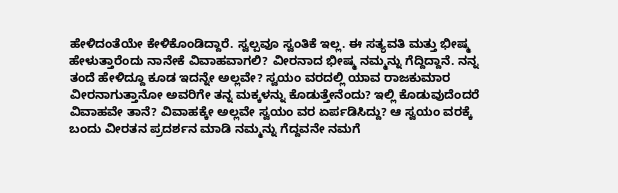ಹೇಳಿದಂತೆಯೇ ಕೇಳಿಕೊಂಡಿದ್ದಾರೆ. ಸ್ವಲ್ಪವೂ ಸ್ವಂತಿಕೆ ಇಲ್ಲ. ಈ ಸತ್ಯವತಿ ಮತ್ತು ಭೀಷ್ಮ ಹೇಳುತ್ತಾರೆಂದು ನಾನೇಕೆ ವಿವಾಹವಾಗಲಿ? ವೀರನಾದ ಭೀಷ್ಮ ನಮ್ಮನ್ನು ಗೆದ್ದಿದ್ದಾನೆ. ನನ್ನ ತಂದೆ ಹೇಳಿದ್ದೂ ಕೂಡ ಇದನ್ನೇ ಅಲ್ಲವೇ? ಸ್ವಯಂ ವರದಲ್ಲಿ ಯಾವ ರಾಜಕುಮಾರ ವೀರನಾಗುತ್ತಾನೋ ಅವರಿಗೇ ತನ್ನ ಮಕ್ಕಳನ್ನು ಕೊಡುತ್ತೇನೆಂದು? ಇಲ್ಲಿ ಕೊಡುವುದೆಂದರೆ ವಿವಾಹವೇ ತಾನೆ? ವಿವಾಹಕ್ಕೇ ಅಲ್ಲವೇ ಸ್ವಯಂ ವರ ಏರ್ಪಡಿಸಿದ್ದು? ಆ ಸ್ವಯಂ ವರಕ್ಕೆ ಬಂದು ವೀರತನ ಪ್ರದರ್ಶನ ಮಾಡಿ ನಮ್ಮನ್ನು ಗೆದ್ದವನೇ ನಮಗೆ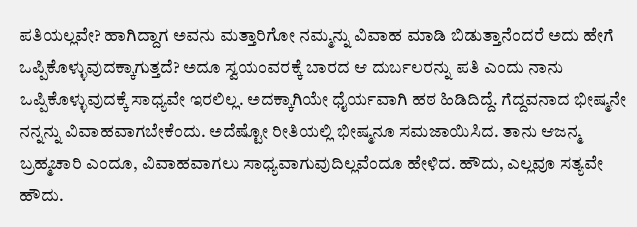ಪತಿಯಲ್ಲವೇ? ಹಾಗಿದ್ದಾಗ ಅವನು ಮತ್ತಾರಿಗೋ ನಮ್ಮನ್ನು ವಿವಾಹ ಮಾಡಿ ಬಿಡುತ್ತಾನೆಂದರೆ ಅದು ಹೇಗೆ ಒಪ್ಪಿಕೊಳ್ಳುವುದಕ್ಕಾಗುತ್ತದೆ? ಅದೂ ಸ್ವಯಂವರಕ್ಕೆ ಬಾರದ ಆ ದುರ್ಬಲರನ್ನು ಪತಿ ಎಂದು ನಾನು ಒಪ್ಪಿಕೊಳ್ಳುವುದಕ್ಕೆ ಸಾಧ್ಯವೇ ಇರಲಿಲ್ಲ. ಅದಕ್ಕಾಗಿಯೇ ಧೈರ್ಯವಾಗಿ ಹಠ ಹಿಡಿದಿದ್ದೆ. ಗೆದ್ದವನಾದ ಭೀಷ್ಮನೇ ನನ್ನನ್ನು ವಿವಾಹವಾಗಬೇಕೆಂದು. ಅದೆಷ್ಟೋ ರೀತಿಯಲ್ಲಿ ಭೀಷ್ಮನೂ ಸಮಜಾಯಿಸಿದ. ತಾನು ಆಜನ್ಮ ಬ್ರಹ್ಮಚಾರಿ ಎಂದೂ, ವಿವಾಹವಾಗಲು ಸಾಧ್ಯವಾಗುವುದಿಲ್ಲವೆಂದೂ ಹೇಳಿದ. ಹೌದು, ಎಲ್ಲವೂ ಸತ್ಯವೇ ಹೌದು.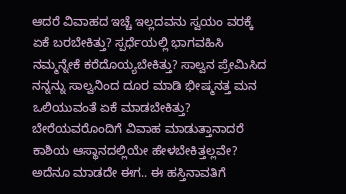ಆದರೆ ವಿವಾಹದ ಇಚ್ಚೆ ಇಲ್ಲದವನು ಸ್ವಯಂ ವರಕ್ಕೆ ಏಕೆ ಬರಬೇಕಿತ್ತು? ಸ್ಪರ್ಧೆಯಲ್ಲಿ ಭಾಗವಹಿಸಿ ನಮ್ಮನ್ನೇಕೆ ಕರೆದೊಯ್ಯಬೇಕಿತ್ತು? ಸಾಲ್ವನ ಪ್ರೇಮಿಸಿದ ನನ್ನನ್ನು ಸಾಲ್ವನಿಂದ ದೂರ ಮಾಡಿ ಭೀಷ್ಮನತ್ತ ಮನ ಒಲಿಯುವಂತೆ ಏಕೆ ಮಾಡಬೇಕಿತ್ತು? ಬೇರೆಯವರೊಂದಿಗೆ ವಿವಾಹ ಮಾಡುತ್ತಾನಾದರೆ ಕಾಶಿಯ ಆಸ್ಥಾನದಲ್ಲಿಯೇ ಹೇಳಬೇಕಿತ್ತಲ್ಲವೇ? ಅದೆನೂ ಮಾಡದೇ ಈಗ.. ಈ ಹಸ್ತಿನಾವತಿಗೆ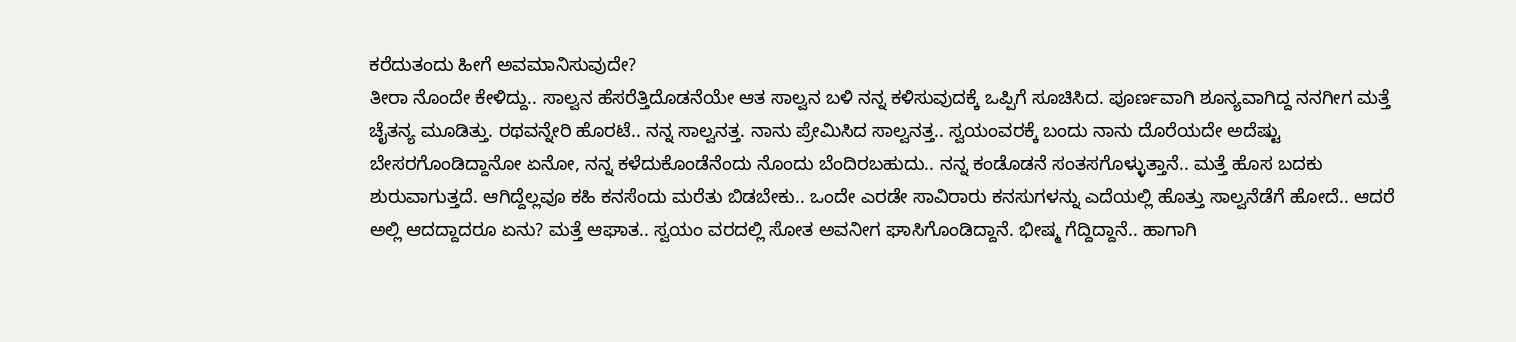ಕರೆದುತಂದು ಹೀಗೆ ಅವಮಾನಿಸುವುದೇ?
ತೀರಾ ನೊಂದೇ ಕೇಳಿದ್ದು.. ಸಾಲ್ವನ ಹೆಸರೆತ್ತಿದೊಡನೆಯೇ ಆತ ಸಾಲ್ವನ ಬಳಿ ನನ್ನ ಕಳಿಸುವುದಕ್ಕೆ ಒಪ್ಪಿಗೆ ಸೂಚಿಸಿದ. ಪೂರ್ಣವಾಗಿ ಶೂನ್ಯವಾಗಿದ್ದ ನನಗೀಗ ಮತ್ತೆ ಚೈತನ್ಯ ಮೂಡಿತ್ತು. ರಥವನ್ನೇರಿ ಹೊರಟೆ.. ನನ್ನ ಸಾಲ್ವನತ್ತ. ನಾನು ಪ್ರೇಮಿಸಿದ ಸಾಲ್ವನತ್ತ.. ಸ್ವಯಂವರಕ್ಕೆ ಬಂದು ನಾನು ದೊರೆಯದೇ ಅದೆಷ್ಟು ಬೇಸರಗೊಂಡಿದ್ದಾನೋ ಏನೋ, ನನ್ನ ಕಳೆದುಕೊಂಡೆನೆಂದು ನೊಂದು ಬೆಂದಿರಬಹುದು.. ನನ್ನ ಕಂಡೊಡನೆ ಸಂತಸಗೊಳ್ಳುತ್ತಾನೆ.. ಮತ್ತೆ ಹೊಸ ಬದಕು ಶುರುವಾಗುತ್ತದೆ. ಆಗಿದ್ದೆಲ್ಲವೂ ಕಹಿ ಕನಸೆಂದು ಮರೆತು ಬಿಡಬೇಕು.. ಒಂದೇ ಎರಡೇ ಸಾವಿರಾರು ಕನಸುಗಳನ್ನು ಎದೆಯಲ್ಲಿ ಹೊತ್ತು ಸಾಲ್ವನೆಡೆಗೆ ಹೋದೆ.. ಆದರೆ ಅಲ್ಲಿ ಆದದ್ದಾದರೂ ಏನು? ಮತ್ತೆ ಆಘಾತ.. ಸ್ವಯಂ ವರದಲ್ಲಿ ಸೋತ ಅವನೀಗ ಘಾಸಿಗೊಂಡಿದ್ದಾನೆ. ಭೀಷ್ಮ ಗೆದ್ದಿದ್ದಾನೆ.. ಹಾಗಾಗಿ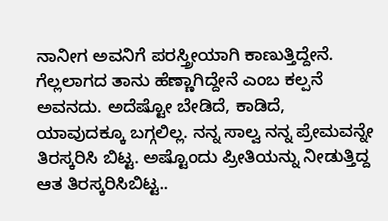ನಾನೀಗ ಅವನಿಗೆ ಪರಸ್ತ್ರೀಯಾಗಿ ಕಾಣುತ್ತಿದ್ದೇನೆ. ಗೆಲ್ಲಲಾಗದ ತಾನು ಹೆಣ್ಣಾಗಿದ್ದೇನೆ ಎಂಬ ಕಲ್ಪನೆ ಅವನದು. ಅದೆಷ್ಟೋ ಬೇಡಿದೆ, ಕಾಡಿದೆ, ಯಾವುದಕ್ಕೂ ಬಗ್ಗಲಿಲ್ಲ. ನನ್ನ ಸಾಲ್ವ ನನ್ನ ಪ್ರೇಮವನ್ನೇ ತಿರಸ್ಕರಿಸಿ ಬಿಟ್ಟ. ಅಷ್ಟೊಂದು ಪ್ರೀತಿಯನ್ನು ನೀಡುತ್ತಿದ್ದ ಆತ ತಿರಸ್ಕರಿಸಿಬಿಟ್ಟ..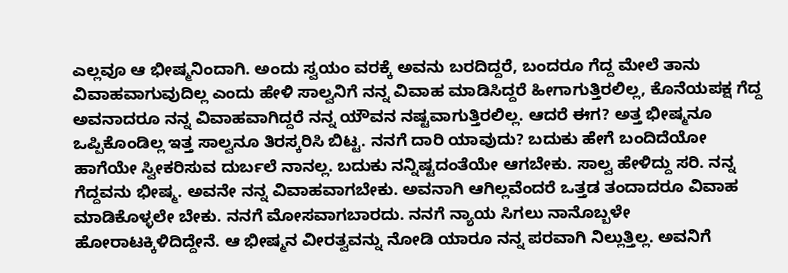ಎಲ್ಲವೂ ಆ ಭೀಷ್ಮನಿಂದಾಗಿ. ಅಂದು ಸ್ವಯಂ ವರಕ್ಕೆ ಅವನು ಬರದಿದ್ದರೆ, ಬಂದರೂ ಗೆದ್ದ ಮೇಲೆ ತಾನು ವಿವಾಹವಾಗುವುದಿಲ್ಲ ಎಂದು ಹೇಳಿ ಸಾಲ್ವನಿಗೆ ನನ್ನ ವಿವಾಹ ಮಾಡಿಸಿದ್ದರೆ ಹೀಗಾಗುತ್ತಿರಲಿಲ್ಲ, ಕೊನೆಯಪಕ್ಷ ಗೆದ್ದ ಅವನಾದರೂ ನನ್ನ ವಿವಾಹವಾಗಿದ್ದರೆ ನನ್ನ ಯೌವನ ನಷ್ಟವಾಗುತ್ತಿರಲಿಲ್ಲ. ಆದರೆ ಈಗ? ಅತ್ತ ಭೀಷ್ಮನೂ ಒಪ್ಪಿಕೊಂಡಿಲ್ಲ ಇತ್ತ ಸಾಲ್ವನೂ ತಿರಸ್ಕರಿಸಿ ಬಿಟ್ಟ. ನನಗೆ ದಾರಿ ಯಾವುದು? ಬದುಕು ಹೇಗೆ ಬಂದಿದೆಯೋ ಹಾಗೆಯೇ ಸ್ವೀಕರಿಸುವ ದುರ್ಬಲೆ ನಾನಲ್ಲ. ಬದುಕು ನನ್ನಿಷ್ಟದಂತೆಯೇ ಆಗಬೇಕು. ಸಾಲ್ವ ಹೇಳಿದ್ದು ಸರಿ. ನನ್ನ ಗೆದ್ದವನು ಭೀಷ್ಮ. ಅವನೇ ನನ್ನ ವಿವಾಹವಾಗಬೇಕು. ಅವನಾಗಿ ಆಗಿಲ್ಲವೆಂದರೆ ಒತ್ತಡ ತಂದಾದರೂ ವಿವಾಹ ಮಾಡಿಕೊಳ್ಳಲೇ ಬೇಕು. ನನಗೆ ಮೋಸವಾಗಬಾರದು. ನನಗೆ ನ್ಯಾಯ ಸಿಗಲು ನಾನೊಬ್ಬಳೇ ಹೋರಾಟಕ್ಕಿಳಿದಿದ್ದೇನೆ. ಆ ಭೀಷ್ಮನ ವೀರತ್ವವನ್ನು ನೋಡಿ ಯಾರೂ ನನ್ನ ಪರವಾಗಿ ನಿಲ್ಲುತ್ತಿಲ್ಲ. ಅವನಿಗೆ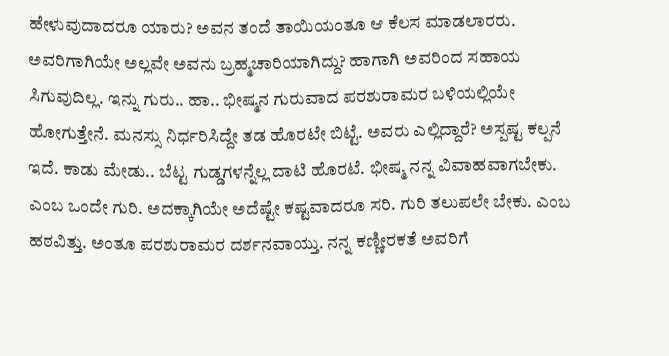ಹೇಳುವುದಾದರೂ ಯಾರು? ಅವನ ತಂದೆ ತಾಯಿಯಂತೂ ಆ ಕೆಲಸ ಮಾಡಲಾರರು. ಅವರಿಗಾಗಿಯೇ ಅಲ್ಲವೇ ಅವನು ಬ್ರಹ್ಮಚಾರಿಯಾಗಿದ್ದು? ಹಾಗಾಗಿ ಅವರಿಂದ ಸಹಾಯ ಸಿಗುವುದಿಲ್ಲ. ಇನ್ನು ಗುರು.. ಹಾ.. ಭೀಷ್ಮನ ಗುರುವಾದ ಪರಶುರಾಮರ ಬಳಿಯಲ್ಲಿಯೇ ಹೋಗುತ್ತೇನೆ. ಮನಸ್ಸು ನಿರ್ಧರಿಸಿದ್ದೇ ತಡ ಹೊರಟೇ ಬಿಟ್ಟೆ. ಅವರು ಎಲ್ಲಿದ್ದಾರೆ? ಅಸ್ಪಷ್ಟ ಕಲ್ಪನೆ ಇದೆ. ಕಾಡು ಮೇಡು.. ಬೆಟ್ಟ ಗುಡ್ಡಗಳನ್ನೆಲ್ಲ ದಾಟಿ ಹೊರಟೆ. ಭೀಷ್ಮ ನನ್ನ ವಿವಾಹವಾಗಬೇಕು. ಎಂಬ ಒಂದೇ ಗುರಿ. ಅದಕ್ಕಾಗಿಯೇ ಅದೆಷ್ಟೇ ಕಷ್ಟವಾದರೂ ಸರಿ. ಗುರಿ ತಲುಪಲೇ ಬೇಕು. ಎಂಬ ಹಠವಿತ್ತು. ಅಂತೂ ಪರಶುರಾಮರ ದರ್ಶನವಾಯ್ತು. ನನ್ನ ಕಣ್ಣೀರಕತೆ ಅವರಿಗೆ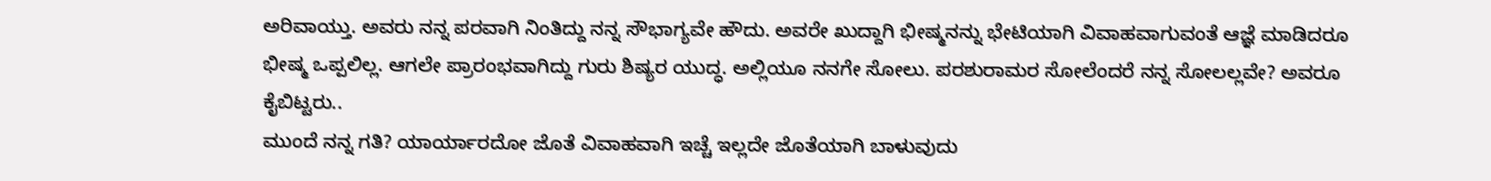ಅರಿವಾಯ್ತು. ಅವರು ನನ್ನ ಪರವಾಗಿ ನಿಂತಿದ್ದು ನನ್ನ ಸೌಭಾಗ್ಯವೇ ಹೌದು. ಅವರೇ ಖುದ್ದಾಗಿ ಭೀಷ್ಮನನ್ನು ಭೇಟಿಯಾಗಿ ವಿವಾಹವಾಗುವಂತೆ ಆಜ್ಞೆ ಮಾಡಿದರೂ ಭೀಷ್ಮ ಒಪ್ಪಲಿಲ್ಲ. ಆಗಲೇ ಪ್ರಾರಂಭವಾಗಿದ್ದು ಗುರು ಶಿಷ್ಯರ ಯುದ್ಧ. ಅಲ್ಲಿಯೂ ನನಗೇ ಸೋಲು. ಪರಶುರಾಮರ ಸೋಲೆಂದರೆ ನನ್ನ ಸೋಲಲ್ಲವೇ? ಅವರೂ ಕೈಬಿಟ್ಟರು..
ಮುಂದೆ ನನ್ನ ಗತಿ? ಯಾರ್ಯಾರದೋ ಜೊತೆ ವಿವಾಹವಾಗಿ ಇಚ್ಚೆ ಇಲ್ಲದೇ ಜೊತೆಯಾಗಿ ಬಾಳುವುದು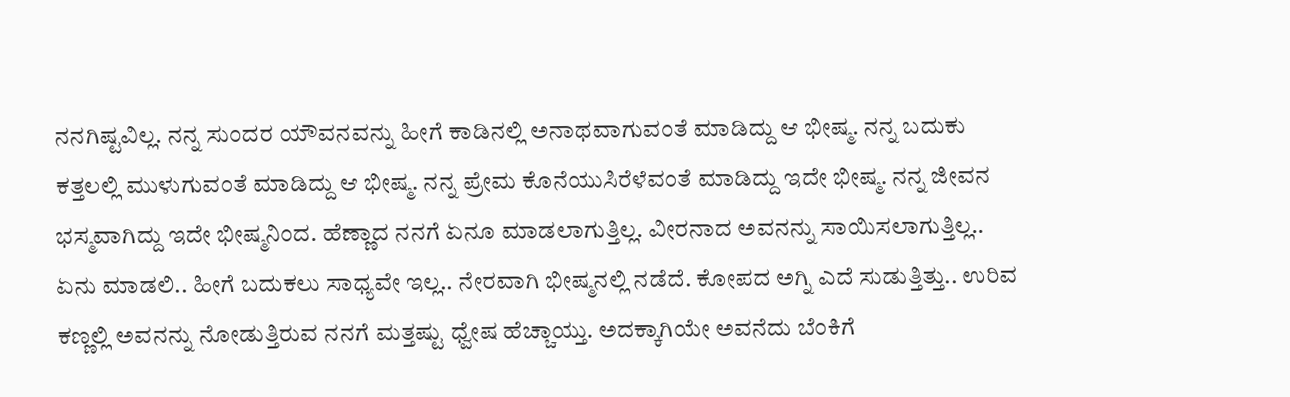ನನಗಿಷ್ಟವಿಲ್ಲ. ನನ್ನ ಸುಂದರ ಯೌವನವನ್ನು ಹೀಗೆ ಕಾಡಿನಲ್ಲಿ ಅನಾಥವಾಗುವಂತೆ ಮಾಡಿದ್ದು ಆ ಭೀಷ್ಮ. ನನ್ನ ಬದುಕು ಕತ್ತಲಲ್ಲಿ ಮುಳುಗುವಂತೆ ಮಾಡಿದ್ದು ಆ ಭೀಷ್ಮ. ನನ್ನ ಪ್ರೇಮ ಕೊನೆಯುಸಿರೆಳೆವಂತೆ ಮಾಡಿದ್ದು ಇದೇ ಭೀಷ್ಮ. ನನ್ನ ಜೀವನ ಭಸ್ಮವಾಗಿದ್ದು ಇದೇ ಭೀಷ್ಮನಿಂದ. ಹೆಣ್ಣಾದ ನನಗೆ ಏನೂ ಮಾಡಲಾಗುತ್ತಿಲ್ಲ. ವೀರನಾದ ಅವನನ್ನು ಸಾಯಿಸಲಾಗುತ್ತಿಲ್ಲ.. ಏನು ಮಾಡಲಿ.. ಹೀಗೆ ಬದುಕಲು ಸಾಧ್ಯವೇ ಇಲ್ಲ.. ನೇರವಾಗಿ ಭೀಷ್ಮನಲ್ಲಿ ನಡೆದೆ. ಕೋಪದ ಅಗ್ನಿ ಎದೆ ಸುಡುತ್ತಿತ್ತು.. ಉರಿವ ಕಣ್ಣಲ್ಲಿ ಅವನನ್ನು ನೋಡುತ್ತಿರುವ ನನಗೆ ಮತ್ತಷ್ಟು ಧ್ವೇಷ ಹೆಚ್ಚಾಯ್ತು. ಅದಕ್ಕಾಗಿಯೇ ಅವನೆದು ಬೆಂಕಿಗೆ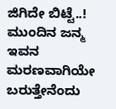ಜಿಗಿದೇ ಬಿಟ್ಟೆ..! ಮುಂದಿನ ಜನ್ಮ ಇವನ ಮರಣವಾಗಿಯೇ ಬರುತ್ತೇನೆಂದು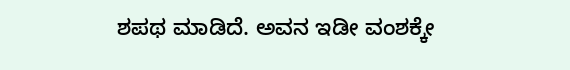ಶಪಥ ಮಾಡಿದೆ. ಅವನ ಇಡೀ ವಂಶಕ್ಕೇ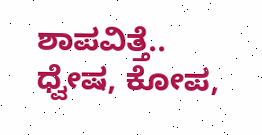ಶಾಪವಿತ್ತೆ.. ಧ್ವೇಷ, ಕೋಪ,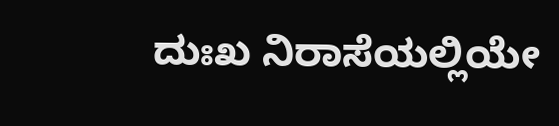ದುಃಖ ನಿರಾಸೆಯಲ್ಲಿಯೇ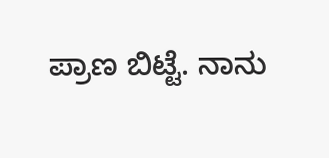ಪ್ರಾಣ ಬಿಟ್ಟೆ. ನಾನು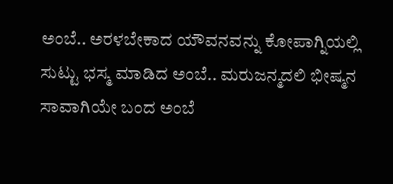ಅಂಬೆ.. ಅರಳಬೇಕಾದ ಯೌವನವನ್ನು ಕೋಪಾಗ್ನಿಯಲ್ಲಿ ಸುಟ್ಟು ಭಸ್ಮ ಮಾಡಿದ ಅಂಬೆ.. ಮರುಜನ್ಮದಲಿ ಭೀಷ್ಮನ ಸಾವಾಗಿಯೇ ಬಂದ ಅಂಬೆ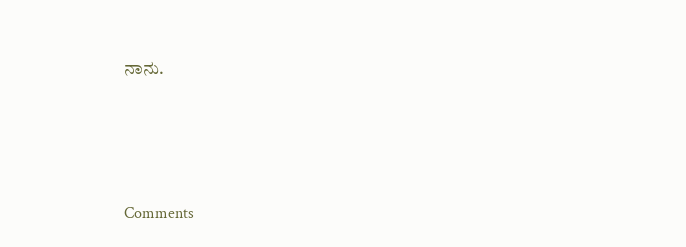ನಾನು.




Comments